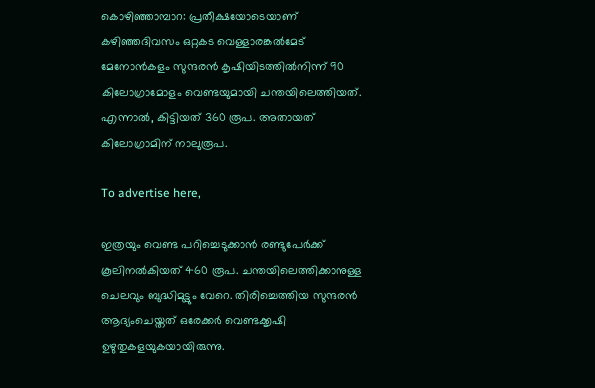കൊഴിഞ്ഞാമ്പാറ: പ്രതീക്ഷയോടെയാണ് കഴിഞ്ഞദിവസം ഒറ്റകട വെള്ളാരങ്കല്‍മേട് മേനോന്‍കളം സുന്ദരന്‍ കൃഷിയിടത്തില്‍നിന്ന് 90 കിലോഗ്രാമോളം വെണ്ടയുമായി ചന്തയിലെത്തിയത്. എന്നാല്‍, കിട്ടിയത് 360 രൂപ. അതായത് കിലോഗ്രാമിന് നാലുരൂപ.

To advertise here,

ഇത്രയും വെണ്ട പറിച്ചെടുക്കാന്‍ രണ്ടുപേര്‍ക്ക് കൂലിനല്‍കിയത് 460 രൂപ. ചന്തയിലെത്തിക്കാനുള്ള ചെലവും ബുദ്ധിമുട്ടും വേറെ. തിരിച്ചെത്തിയ സുന്ദരന്‍ ആദ്യംചെയ്തത് ഒരേക്കര്‍ വെണ്ടക്കൃഷി ഉഴുതുകളയുകയായിരുന്നു.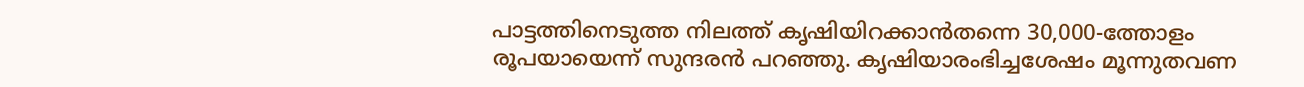പാട്ടത്തിനെടുത്ത നിലത്ത് കൃഷിയിറക്കാന്‍തന്നെ 30,000-ത്തോളം രൂപയായെന്ന് സുന്ദരന്‍ പറഞ്ഞു. കൃഷിയാരംഭിച്ചശേഷം മൂന്നുതവണ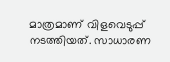മാത്രമാണ് വിളവെടുപ്പ് നടത്തിയത്. സാധാരണ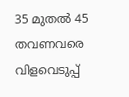35 മുതല്‍ 45 തവണവരെ വിളവെടുപ്പ്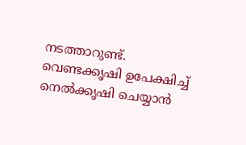നടത്താറുണ്ട്. വെണ്ടക്കൃഷി ഉപേക്ഷിച്ച് നെല്‍ക്കൃഷി ചെയ്യാന്‍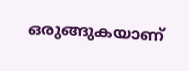ഒരുങ്ങുകയാണ്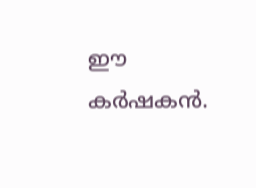ഈ കര്‍ഷകന്‍.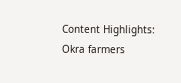Content Highlights: Okra farmers